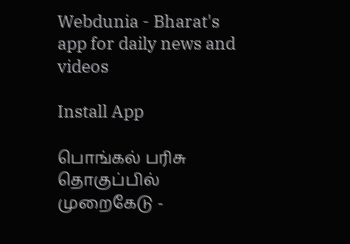Webdunia - Bharat's app for daily news and videos

Install App

பொங்கல் பரிசு தொகுப்பில் முறைகேடு -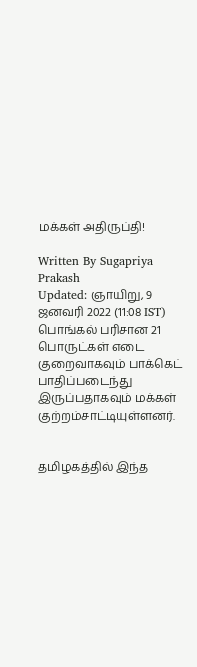மக்கள் அதிருப்தி!

Written By Sugapriya Prakash
Updated: ஞாயிறு, 9 ஜனவரி 2022 (11:08 IST)
பொங்கல் பரிசான 21 பொருட்கள் எடை குறைவாகவும் பாக்கெட் பாதிப்படைந்து இருப்பதாகவும் மக்கள் குற்றம்சாட்டியுள்ளனர்.


தமிழகத்தில் இந்த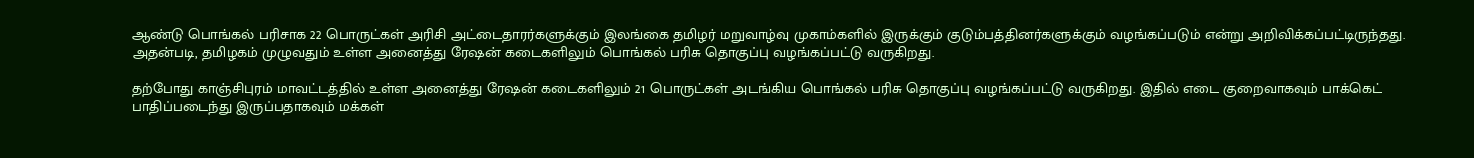ஆண்டு பொங்கல் பரிசாக 22 பொருட்கள் அரிசி அட்டைதாரர்களுக்கும் இலங்கை தமிழர் மறுவாழ்வு முகாம்களில் இருக்கும் குடும்பத்தினர்களுக்கும் வழங்கப்படும் என்று அறிவிக்கப்பட்டிருந்தது. அதன்படி, தமிழகம் முழுவதும் உள்ள அனைத்து ரேஷன் கடைகளிலும் பொங்கல் பரிசு தொகுப்பு வழங்கப்பட்டு வருகிறது.

தற்போது காஞ்சிபுரம் மாவட்டத்தில் உள்ள அனைத்து ரேஷன் கடைகளிலும் 21 பொருட்கள் அடங்கிய பொங்கல் பரிசு தொகுப்பு வழங்கப்பட்டு வருகிறது. இதில் எடை குறைவாகவும் பாக்கெட் பாதிப்படைந்து இருப்பதாகவும் மக்கள்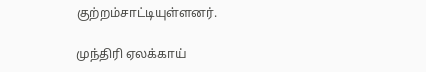குற்றம்சாட்டியுள்ளனர்.

முந்திரி ஏலக்காய்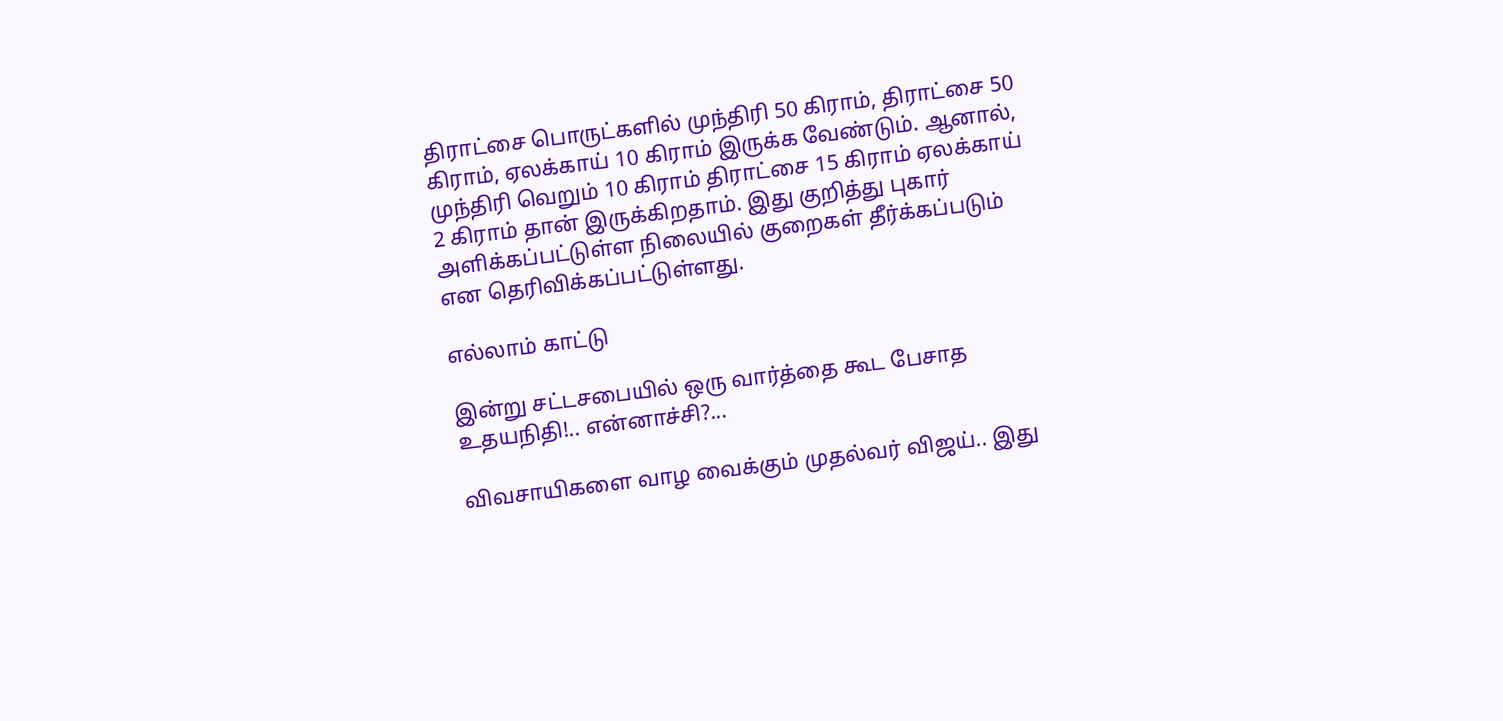திராட்சை பொருட்களில் முந்திரி 50 கிராம், திராட்சை 50 கிராம், ஏலக்காய் 10 கிராம் இருக்க வேண்டும். ஆனால், முந்திரி வெறும் 10 கிராம் திராட்சை 15 கிராம் ஏலக்காய் 2 கிராம் தான் இருக்கிறதாம். இது குறித்து புகார் அளிக்கப்பட்டுள்ள நிலையில் குறைகள் தீர்க்கப்படும் என தெரிவிக்கப்பட்டுள்ளது.

எல்லாம் காட்டு

இன்று சட்டசபையில் ஒரு வார்த்தை கூட பேசாத உதயநிதி!.. என்னாச்சி?...

விவசாயிகளை வாழ வைக்கும் முதல்வர் விஜய்.. இது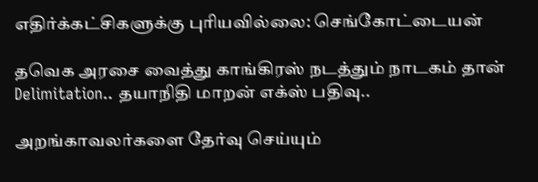எதிர்க்கட்சிகளுக்கு புரியவில்லை: செங்கோட்டையன்

தவெக அரசை வைத்து காங்கிரஸ் நடத்தும் நாடகம் தான் Delimitation.. தயாநிதி மாறன் எக்ஸ் பதிவு..

அறங்காவலர்களை தேர்வு செய்யும்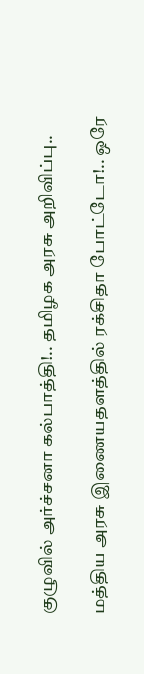குழுவில் அர்ச்சனா கல்பாத்தி!.. தமிழக அரசு அறிவிப்பு..

மத்திய அரசு இணையதளத்தில் ரக்சிதா போட்டோ!.. ஒரே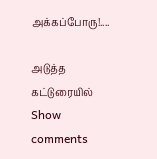அக்கப்போரு!....

அடுத்த கட்டுரையில்
Show comments